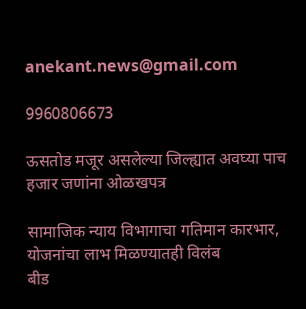anekant.news@gmail.com

9960806673

ऊसतोड मजूर असलेल्या जिल्ह्यात अवघ्या पाच हजार जणांना ओळखपत्र

सामाजिक न्याय विभागाचा गतिमान कारभार, योजनांचा लाभ मिळण्यातही विलंब
बीड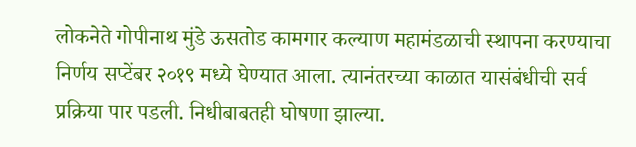लोकनेते गोपीनाथ मुंडे ऊसतोड कामगार कल्याण महामंडळाची स्थापना करण्याचा निर्णय सप्टेंबर २०१९ मध्ये घेण्यात आला. त्यानंतरच्या काळात यासंबंधीची सर्व प्रक्रिया पार पडली. निधीबाबतही घोषणा झाल्या.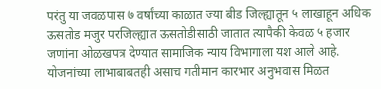परंतु या जवळपास ७ वर्षांच्या काळात ज्या बीड जिल्ह्यातून ५ लाखाहून अधिक ऊसतोड मजुर परजिल्ह्यात ऊसतोडीसाठी जातात त्यापैकी केवळ ५ हजार जणांना ओळखपत्र देण्यात सामाजिक न्याय विभागाला यश आले आहे. योजनांच्या लाभाबाबतही असाच गतीमान कारभार अनुभवास मिळत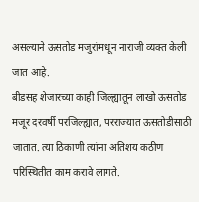असल्याने ऊसतोड मजुरांमधून नाराजी व्यक्त केली जात आहे.
बीडसह शेजारच्या काही जिल्ह्यातून लाखो ऊसतोड मजूर दरवर्षी परजिल्ह्यात, परराज्यात ऊसतोडीसाठी जातात. त्या ठिकाणी त्यांना अतिशय कठीण परिस्थितीत काम करावे लागते.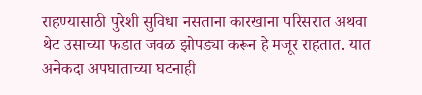राहण्यासाठी पुरेशी सुविधा नसताना कारखाना परिसरात अथवा थेट उसाच्या फडात जवळ झोपड्या करून हे मजूर राहतात. यात अनेकदा अपघाताच्या घटनाही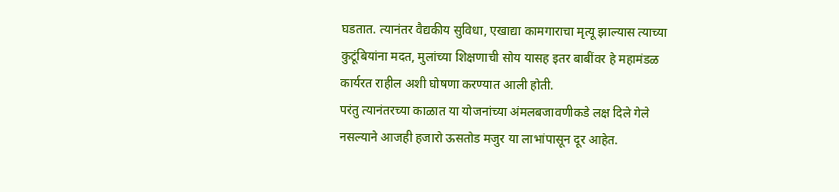घडतात. त्यानंतर वैद्यकीय सुविधा, एखाद्या कामगाराचा मृत्यू झाल्यास त्याच्या कुटूंबियांना मदत, मुलांच्या शिक्षणाची सोय यासह इतर बाबींवर हे महामंडळ कार्यरत राहील अशी घोषणा करण्यात आली होती.
परंतु त्यानंतरच्या काळात या योजनांच्या अंमलबजावणीकडे लक्ष दिले गेले नसल्याने आजही हजारो ऊसतोड मजुर या लाभांपासून दूर आहेत.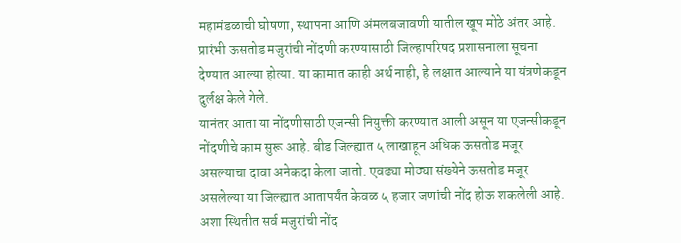महामंडळाची घोषणा, स्थापना आणि अंमलबजावणी यातील खूप मोठे अंतर आहे. प्रारंभी ऊसतोड मजुरांची नोंदणी करण्यासाठी जिल्हापरिषद प्रशासनाला सूचना देण्यात आल्या होत्या. या कामात काही अर्थ नाही, हे लक्षात आल्याने या यंत्रणेकडून दुर्लक्ष केले गेले.
यानंतर आता या नोंदणीसाठी एजन्सी नियुक्ती करण्यात आली असून या एजन्सीकडून नोंदणीचे काम सुरू आहे. बीड जिल्ह्यात ५ लाखाहून अधिक ऊसतोड मजूर असल्याचा दावा अनेकदा केला जातो. एवढ्या मोठ्या संख्येने ऊसतोड मजूर असलेल्या या जिल्ह्यात आतापर्यंत केवळ ५ हजार जणांची नोंद होऊ शकलेली आहे. अशा स्थितीत सर्व मजुरांची नोंद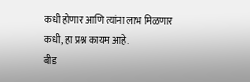कधी होणार आणि त्यांना लाभ मिळणार कधी, हा प्रश्न कायम आहे.
बीड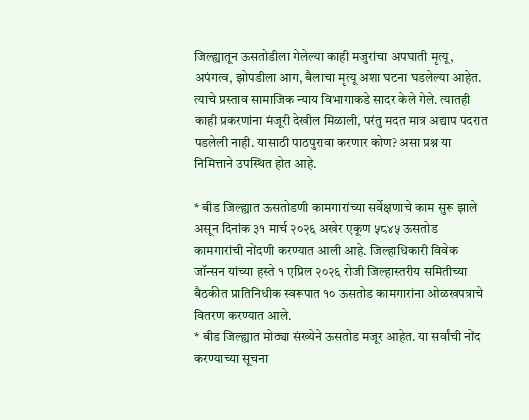जिल्ह्यातून ऊसतोडीला गेलेल्या काही मजुरांचा अपघाती मृत्यू, अपंगत्व, झोपडीला आग, बैलाचा मृत्यू अशा घटना घडलेल्या आहेत. त्याचे प्रस्ताव सामाजिक न्याय विभागाकडे सादर केले गेले. त्यातही काही प्रकरणांना मंजूरी देखील मिळाली, परंतु मदत मात्र अद्याप पदरात पडलेली नाही. यासाठी पाठपुरावा करणार कोण? असा प्रश्न या निमित्ताने उपस्थित होत आहे.

* बीड जिल्ह्यात ऊसतोडणी कामगारांच्या सर्वेक्षणाचे काम सुरू झाले असून दिनांक ३१ मार्च २०२६ अखेर एकूण ५८४५ ऊसतोड कामगारांची नोंदणी करण्यात आली आहे. जिल्हाधिकारी विवेक जॉन्सन यांच्या हस्ते १ एप्रिल २०२६ रोजी जिल्हास्तरीय समितीच्या बैठकीत प्रातिनिधीक स्वरूपात १० ऊसतोड कामगारांना ओळखपत्राचे वितरण करण्यात आले.
* बीड जिल्ह्यात मोठ्या संख्येने ऊसतोड मजूर आहेत. या सर्वांची नोंद करण्याच्या सूचना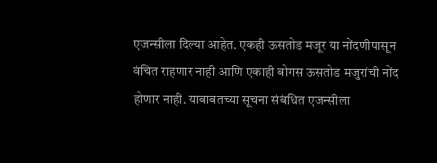एजन्सीला दिल्या आहेत. एकही ऊसतोड मजूर या नोंदणीपासून वंचित राहणार नाही आणि एकाही बोगस ऊसतोड मजुरांची नोंद होणार नाही. याबाबतच्या सूचना संबंधित एजन्सीला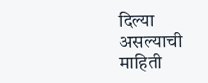दिल्या असल्याची माहिती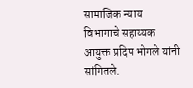सामाजिक न्याय विभागाचे सहाय्यक आयुक्त प्रदिप भोगले यांनी सांगितले.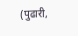(पुढारी,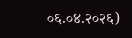०६.०४.२०२६)